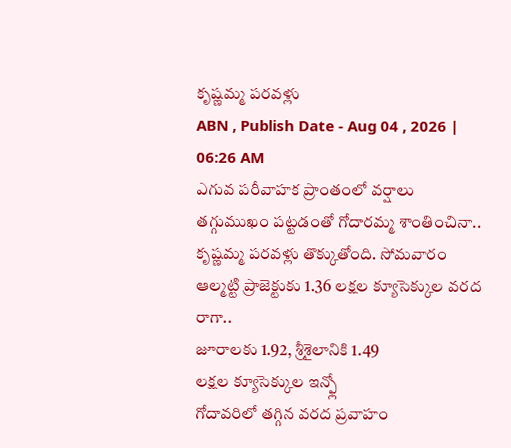కృష్ణమ్మ పరవళ్లు
ABN , Publish Date - Aug 04 , 2026 | 06:26 AM
ఎగువ పరీవాహక ప్రాంతంలో వర్షాలు తగ్గుముఖం పట్టడంతో గోదారమ్మ శాంతించినా.. కృష్ణమ్మ పరవళ్లు తొక్కుతోంది. సోమవారం ఆల్మట్టి ప్రాజెక్టుకు 1.36 లక్షల క్యూసెక్కుల వరద రాగా..
జూరాలకు 1.92, శ్రీశైలానికి 1.49
లక్షల క్యూసెక్కుల ఇన్ఫ్లో
గోదావరిలో తగ్గిన వరద ప్రవాహం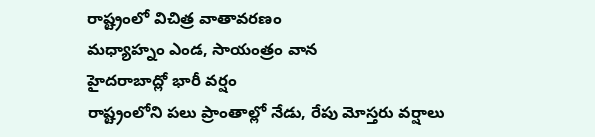రాష్ట్రంలో విచిత్ర వాతావరణం
మధ్యాహ్నం ఎండ, సాయంత్రం వాన
హైదరాబాద్లో భారీ వర్షం
రాష్ట్రంలోని పలు ప్రాంతాల్లో నేడు, రేపు మోస్తరు వర్షాలు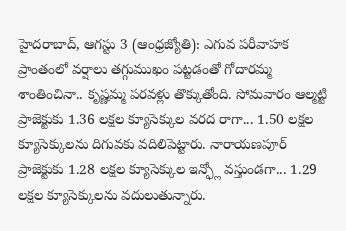హైదరాబాద్, ఆగస్టు 3 (ఆంధ్రజ్యోతి): ఎగువ పరీవాహక ప్రాంతంలో వర్షాలు తగ్గుముఖం పట్టడంతో గోదారమ్మ శాంతించినా.. కృష్ణమ్మ పరవళ్లు తొక్కుతోంది. సోమవారం ఆల్మట్టి ప్రాజెక్టుకు 1.36 లక్షల క్యూసెక్కుల వరద రాగా... 1.50 లక్షల క్యూసెక్కులను దిగువకు వదిలిపెట్టారు. నారాయణపూర్ ప్రాజెక్టుకు 1.28 లక్షల క్యూసెక్కుల ఇన్ఫ్లో వస్తుండగా... 1.29 లక్షల క్యూసెక్కులను వదులుతున్నారు.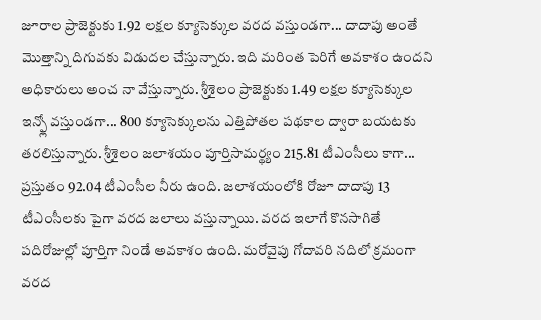జూరాల ప్రాజెక్టుకు 1.92 లక్షల క్యూసెక్కుల వరద వస్తుండగా... దాదాపు అంతే మొత్తాన్ని దిగువకు విడుదల చేస్తున్నారు. ఇది మరింత పెరిగే అవకాశం ఉందని అధికారులు అంచ నా వేస్తున్నారు. శ్రీశైలం ప్రాజెక్టుకు 1.49 లక్షల క్యూసెక్కుల ఇన్ఫ్లో వస్తుండగా... 800 క్యూసెక్కులను ఎత్తిపోతల పథకాల ద్వారా బయటకు తరలిస్తున్నారు. శ్రీశైలం జలాశయం పూర్తిసామర్థ్యం 215.81 టీఎంసీలు కాగా... ప్రస్తుతం 92.04 టీఎంసీల నీరు ఉంది. జలాశయంలోకి రోజూ దాదాపు 13 టీఎంసీలకు పైగా వరద జలాలు వస్తున్నాయి. వరద ఇలాగే కొనసాగితే పదిరోజుల్లో పూర్తిగా నిండే అవకాశం ఉంది. మరోవైపు గోదావరి నదిలో క్రమంగా వరద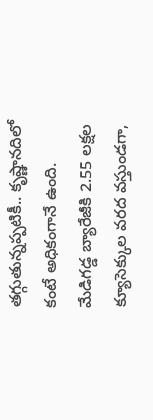తగ్గుతున్నప్పటికీ.. కృష్ణానదిలో కంటే అధికంగానే ఉంది. మేడిగడ్డ బ్యారేజీకి 2.55 లక్షల క్యూసెక్కుల వరద వస్తుండగా,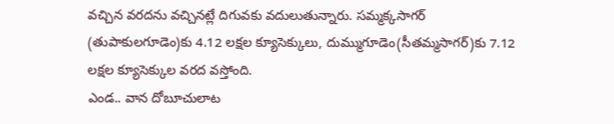వచ్చిన వరదను వచ్చినట్లే దిగువకు వదులుతున్నారు. సమ్మక్కసాగర్ (తుపాకులగూడెం)కు 4.12 లక్షల క్యూసెక్కులు, దుమ్ముగూడెం(సీతమ్మసాగర్)కు 7.12 లక్షల క్యూసెక్కుల వరద వస్తోంది.
ఎండ.. వాన దోబూచులాట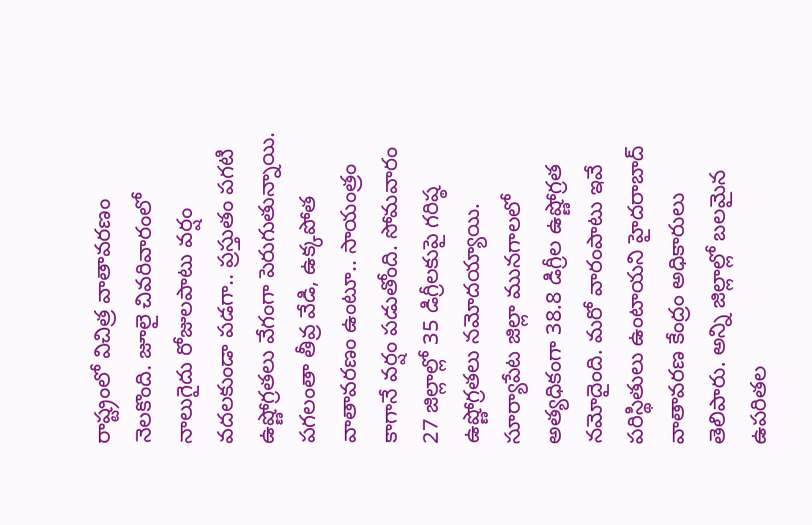రాష్ట్రంలో విచిత్ర వాతావరణం నెలకొంది. జూలై చివరివారంలో నాలుగైదు రోజులపాటు వర్షం వదలకుండా పడగా.. ప్రస్తుతం పగటి ఉష్ణోగ్రతలు వేగంగా పెరుగుతున్నాయి. పగలంతా తీవ్ర వేడి, ఉక్కపోత వాతావరణం ఉంటూ.. సాయంత్రం కాగానే వర్షం పడుతోంది. సోమవారం 27 జిల్లాల్లో 35 డిగ్రీలకుపై గరిష్ఠ ఉష్ణోగ్రతలు నమోదయ్యాయి. సూర్యాపేట జిల్లా మునగాలలో అత్యధికంగా 38.8 డిగ్రీల ఉష్ణోగ్రత నమోదైంది. మరో వారంపాటు ఇవే పరిస్థితులు ఉంటాయని హైదరాబాద్ వాతావరణ కేంద్రం అధికారులు తెలిపారు. అన్ని జిల్లాల్లో బలమైన ఉపరితల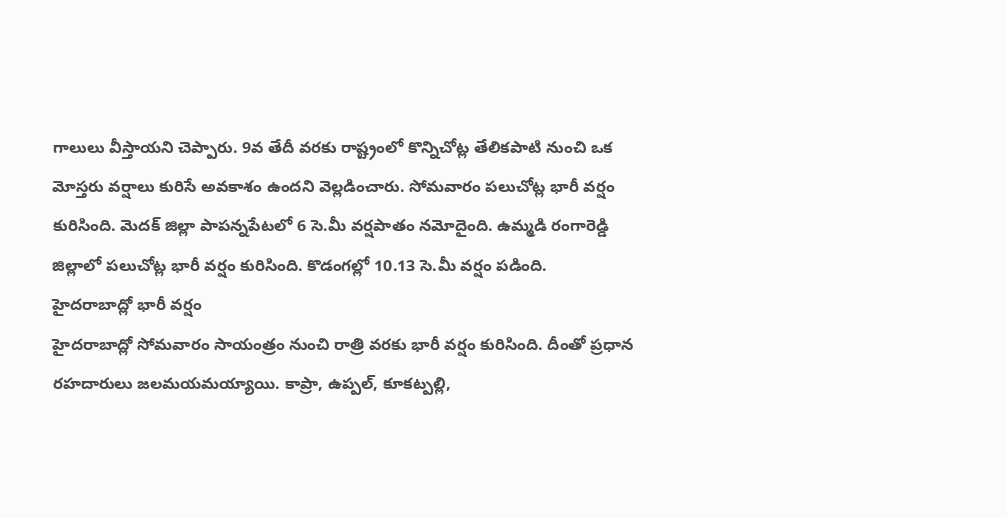గాలులు వీస్తాయని చెప్పారు. 9వ తేదీ వరకు రాష్ట్రంలో కొన్నిచోట్ల తేలికపాటి నుంచి ఒక మోస్తరు వర్షాలు కురిసే అవకాశం ఉందని వెల్లడించారు. సోమవారం పలుచోట్ల భారీ వర్షం కురిసింది. మెదక్ జిల్లా పాపన్నపేటలో 6 సె.మీ వర్షపాతం నమోదైంది. ఉమ్మడి రంగారెడ్డి జిల్లాలో పలుచోట్ల భారీ వర్షం కురిసింది. కొడంగల్లో 10.13 సె.మీ వర్షం పడింది.
హైదరాబాద్లో భారీ వర్షం
హైదరాబాద్లో సోమవారం సాయంత్రం నుంచి రాత్రి వరకు భారీ వర్షం కురిసింది. దీంతో ప్రధాన రహదారులు జలమయమయ్యాయి. కాప్రా, ఉప్పల్, కూకట్పల్లి,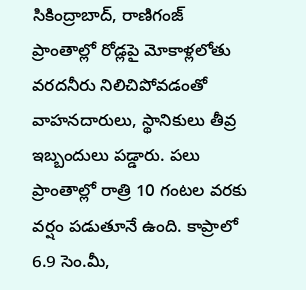సికింద్రాబాద్, రాణిగంజ్ ప్రాంతాల్లో రోడ్లపై మోకాళ్లలోతు వరదనీరు నిలిచిపోవడంతో వాహనదారులు, స్థానికులు తీవ్ర ఇబ్బందులు పడ్డారు. పలు ప్రాంతాల్లో రాత్రి 10 గంటల వరకు వర్షం పడుతూనే ఉంది. కాప్రాలో 6.9 సెం.మీ,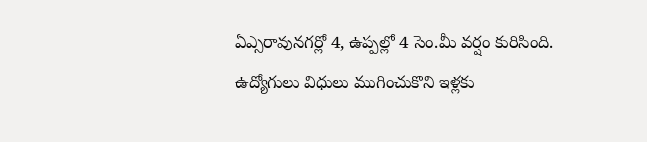ఏఎ్సరావునగర్లో 4, ఉప్పల్లో 4 సెం.మీ వర్షం కురిసింది. ఉద్యోగులు విధులు ముగించుకొని ఇళ్లకు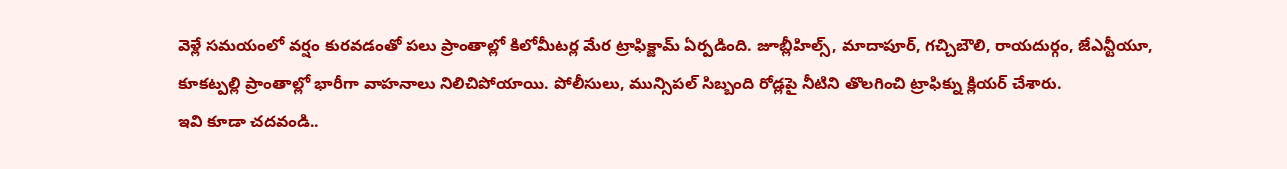వెళ్లే సమయంలో వర్షం కురవడంతో పలు ప్రాంతాల్లో కిలోమీటర్ల మేర ట్రాఫిక్జామ్ ఏర్పడింది. జూబ్లీహిల్స్, మాదాపూర్, గచ్చిబౌలి, రాయదుర్గం, జేఎన్టీయూ, కూకట్పల్లి ప్రాంతాల్లో భారీగా వాహనాలు నిలిచిపోయాయి. పోలీసులు, మున్సిపల్ సిబ్బంది రోడ్లపై నీటిని తొలగించి ట్రాఫిక్ను క్లియర్ చేశారు.
ఇవి కూడా చదవండి..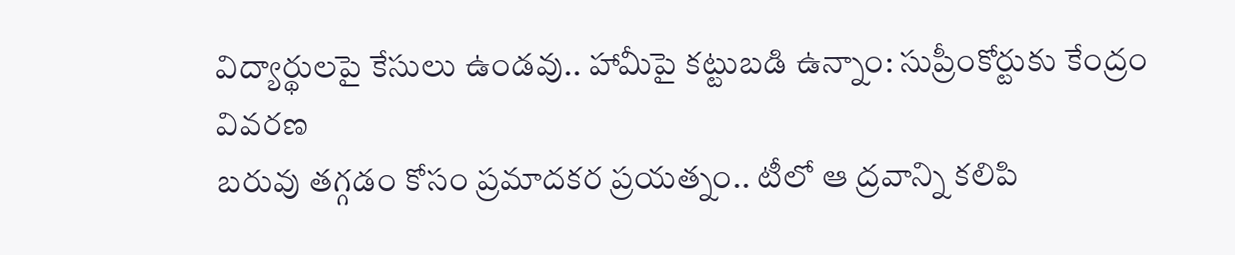విద్యార్థులపై కేసులు ఉండవు.. హామీపై కట్టుబడి ఉన్నాం: సుప్రీంకోర్టుకు కేంద్రం వివరణ
బరువు తగ్గడం కోసం ప్రమాదకర ప్రయత్నం.. టీలో ఆ ద్రవాన్ని కలిపి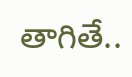తాగితే..